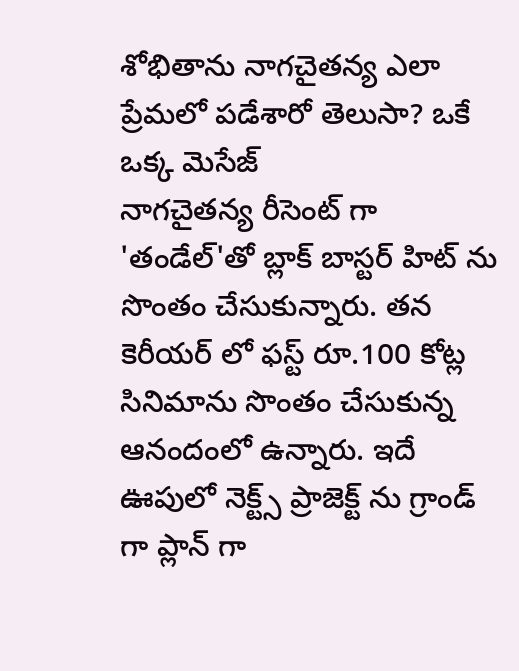శోభితాను నాగచైతన్య ఎలా ప్రేమలో పడేశారో తెలుసా? ఒకే ఒక్క మెసేజ్
నాగచైతన్య రీసెంట్ గా 'తండేల్'తో బ్లాక్ బాస్టర్ హిట్ ను సొంతం చేసుకున్నారు. తన కెరీయర్ లో ఫస్ట్ రూ.100 కోట్ల సినిమాను సొంతం చేసుకున్న ఆనందంలో ఉన్నారు. ఇదే ఊపులో నెక్ట్స్ ప్రాజెక్ట్ ను గ్రాండ్ గా ప్లాన్ గా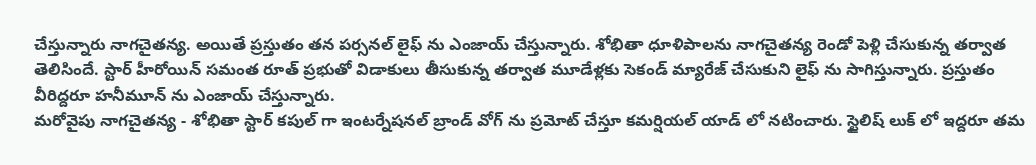చేస్తున్నారు నాగచైతన్య. అయితే ప్రస్తుతం తన పర్సనల్ లైఫ్ ను ఎంజాయ్ చేస్తున్నారు. శోభితా ధూళిపాలను నాగచైతన్య రెండో పెళ్లి చేసుకున్న తర్వాత తెలిసిందే. స్టార్ హీరోయిన్ సమంత రూత్ ప్రభుతో విడాకులు తీసుకున్న తర్వాత మూడేళ్లకు సెకండ్ మ్యారేజ్ చేసుకుని లైఫ్ ను సాగిస్తున్నారు. ప్రస్తుతం వీరిద్దరూ హనీమూన్ ను ఎంజాయ్ చేస్తున్నారు.
మరోవైపు నాగచైతన్య - శోభితా స్టార్ కపుల్ గా ఇంటర్నేషనల్ బ్రాండ్ వోగ్ ను ప్రమోట్ చేస్తూ కమర్షియల్ యాడ్ లో నటించారు. స్టైలిష్ లుక్ లో ఇద్దరూ తమ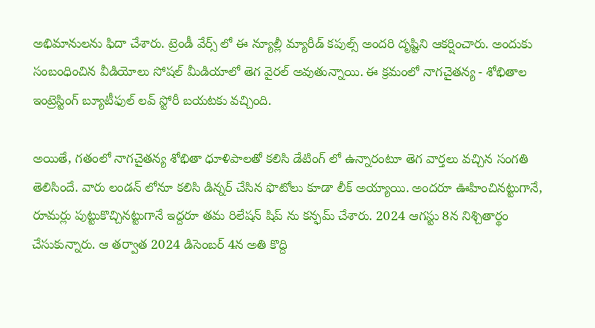అభిమానులను ఫిదా చేశారు. ట్రెండీ వేర్స్ లో ఈ న్యూల్లీ మ్యారీడ్ కపుల్స్ అందరి దృష్టిని ఆకర్షించారు. అందుకు సంబంధించిన వీడియోలు సోషల్ మీడియాలో తెగ వైరల్ అవుతున్నాయి. ఈ క్రమంలో నాగచైతన్య - శోభితాల ఇంట్రెస్టింగ్ బ్యూటీఫుల్ లవ్ స్టోరీ బయటకు వచ్చింది.

అయితే, గతంలో నాగచైతన్య శోభితా ధూళిపాలతో కలిసి డేటింగ్ లో ఉన్నారంటూ తెగ వార్తలు వచ్చిన సంగతి తెలిసిందే. వారు లండన్ లోనూ కలిసి డిన్నర్ చేసిన ఫొటోలు కూడా లీక్ అయ్యాయి. అందరూ ఊహించినట్టుగానే, రూమర్లు పుట్టుకొచ్చినట్టుగానే ఇద్దరూ తమ రిలేషన్ షిప్ ను కన్ఫమ్ చేశారు. 2024 ఆగస్టు 8న నిశ్చితార్థం చేసుకున్నారు. ఆ తర్వాత 2024 డిసెంబర్ 4న అతి కొద్ది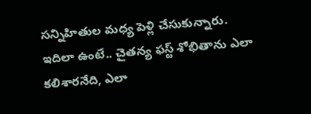సన్నిహితుల మధ్య పెళ్లి చేసుకున్నారు.
ఇదిలా ఉంటే.. చైతన్య ఫస్ట్ శోభితాను ఎలా కలిశారనేది, ఎలా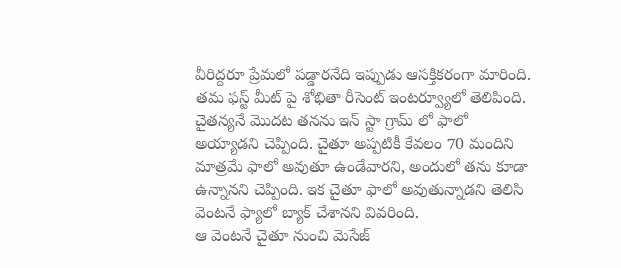వీరిద్దరూ ప్రేమలో పడ్డారనేది ఇప్పుడు ఆసక్తికరంగా మారింది. తమ ఫస్ట్ మీట్ పై శోభితా రీసెంట్ ఇంటర్వ్యూలో తెలిపింది. చైతన్యనే మొదట తనను ఇన్ స్టా గ్రామ్ లో ఫాలో అయ్యాడని చెప్పింది. చైతూ అప్పటికీ కేవలం 70 మందిని మాత్రమే ఫాలో అవుతూ ఉండేవారని, అందులో తను కూడా ఉన్నానని చెప్పింది. ఇక చైతూ ఫాలో అవుతున్నాడని తెలిసి వెంటనే ఫ్యాలో బ్యాక్ చేశానని వివరింది.
ఆ వెంటనే చైతూ నుంచి మెసేజ్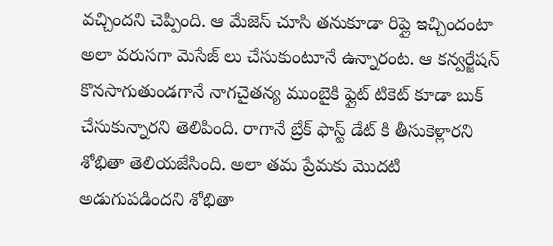వచ్చిందని చెప్పింది. ఆ మేజెస్ చూసి తనుకూడా రిప్లై ఇచ్చిందంటా అలా వరుసగా మెసేజ్ లు చేసుకుంటూనే ఉన్నారంట. ఆ కన్వర్జేషన్ కొనసాగుతుండగానే నాగచైతన్య ముంబైకి ఫ్లైట్ టికెట్ కూడా బుక్ చేసుకున్నారని తెలిపింది. రాగానే బ్రేక్ ఫాస్ట్ డేట్ కి తీసుకెళ్లారని శోభితా తెలియజేసింది. అలా తమ ప్రేమకు మొదటి అడుగుపడిందని శోభితా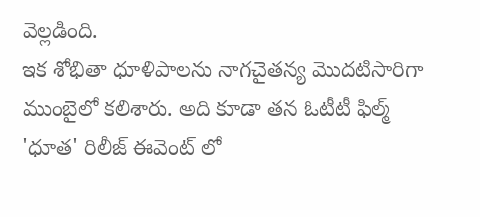వెల్లడింది.
ఇక శోభితా ధూళిపాలను నాగచైతన్య మొదటిసారిగా ముంబైలో కలిశారు. అది కూడా తన ఓటీటీ ఫిల్మ్ 'ధూత' రిలీజ్ ఈవెంట్ లో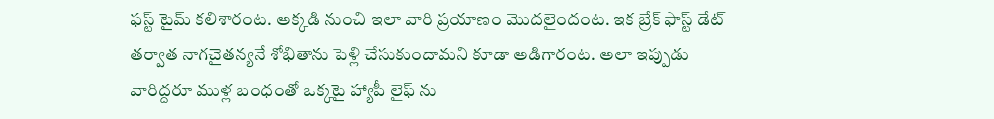ఫస్ట్ టైమ్ కలిశారంట. అక్కడి నుంచి ఇలా వారి ప్రయాణం మొదలైందంట. ఇక బ్రేక్ ఫాస్ట్ డేట్ తర్వాత నాగచైతన్యనే శోభితాను పెళ్లి చేసుకుందామని కూడా అడిగారంట. అలా ఇప్పుడు వారిద్దరూ ముళ్ల బంధంతో ఒక్కటై హ్యాపీ లైఫ్ ను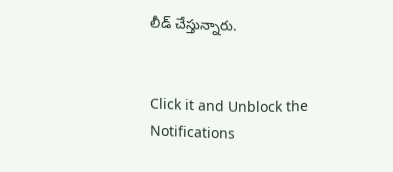లీడ్ చేస్తున్నారు.


Click it and Unblock the Notifications